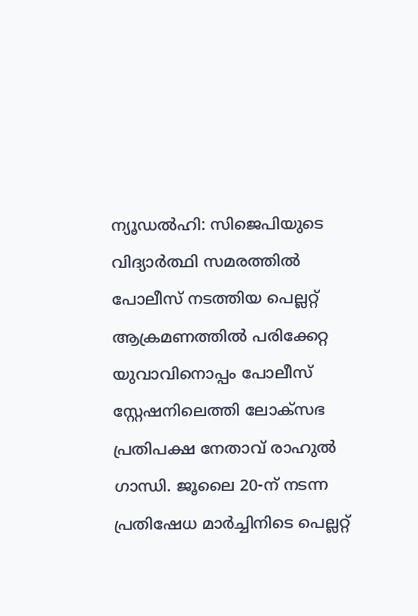ന്യൂഡൽഹി: സിജെപിയുടെ വിദ്യാർത്ഥി സമരത്തിൽ പോലീസ് നടത്തിയ പെല്ലറ്റ് ആക്രമണത്തിൽ പരിക്കേറ്റ യുവാവിനൊപ്പം പോലീസ് സ്റ്റേഷനിലെത്തി ലോക്സഭ പ്രതിപക്ഷ നേതാവ് രാഹുൽ ഗാന്ധി. ജൂലൈ 20-ന് നടന്ന പ്രതിഷേധ മാർച്ചിനിടെ പെല്ലറ്റ്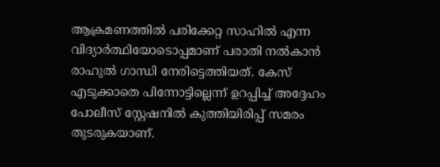ആക്രമണത്തിൽ പരിക്കേറ്റ സാഹിൽ എന്ന വിദ്യാർത്ഥിയോടൊപ്പമാണ് പരാതി നൽകാൻ രാഹുൽ ഗാന്ധി നേരിട്ടെത്തിയത്. കേസ് എടുക്കാതെ പിന്നോട്ടില്ലെന്ന് ഉറപ്പിച്ച് അദ്ദേഹം പോലീസ് സ്റ്റേഷനിൽ കുത്തിയിരിപ്പ് സമരം തുടരുകയാണ്.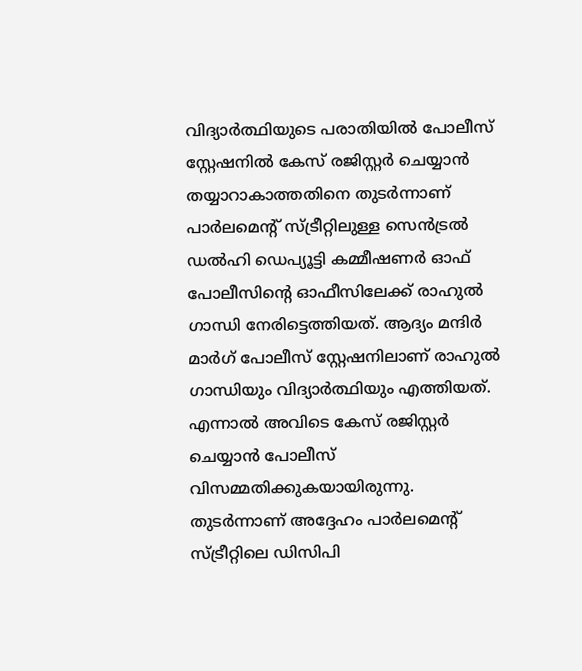വിദ്യാർത്ഥിയുടെ പരാതിയിൽ പോലീസ് സ്റ്റേഷനിൽ കേസ് രജിസ്റ്റർ ചെയ്യാൻ തയ്യാറാകാത്തതിനെ തുടർന്നാണ് പാർലമെൻ്റ് സ്ട്രീറ്റിലുള്ള സെൻട്രൽ ഡൽഹി ഡെപ്യൂട്ടി കമ്മീഷണർ ഓഫ് പോലീസിൻ്റെ ഓഫീസിലേക്ക് രാഹുൽ ഗാന്ധി നേരിട്ടെത്തിയത്. ആദ്യം മന്ദിർ മാർഗ് പോലീസ് സ്റ്റേഷനിലാണ് രാഹുൽ ഗാന്ധിയും വിദ്യാർത്ഥിയും എത്തിയത്. എന്നാൽ അവിടെ കേസ് രജിസ്റ്റർ ചെയ്യാൻ പോലീസ് വിസമ്മതിക്കുകയായിരുന്നു. തുടർന്നാണ് അദ്ദേഹം പാർലമെൻ്റ് സ്ട്രീറ്റിലെ ഡിസിപി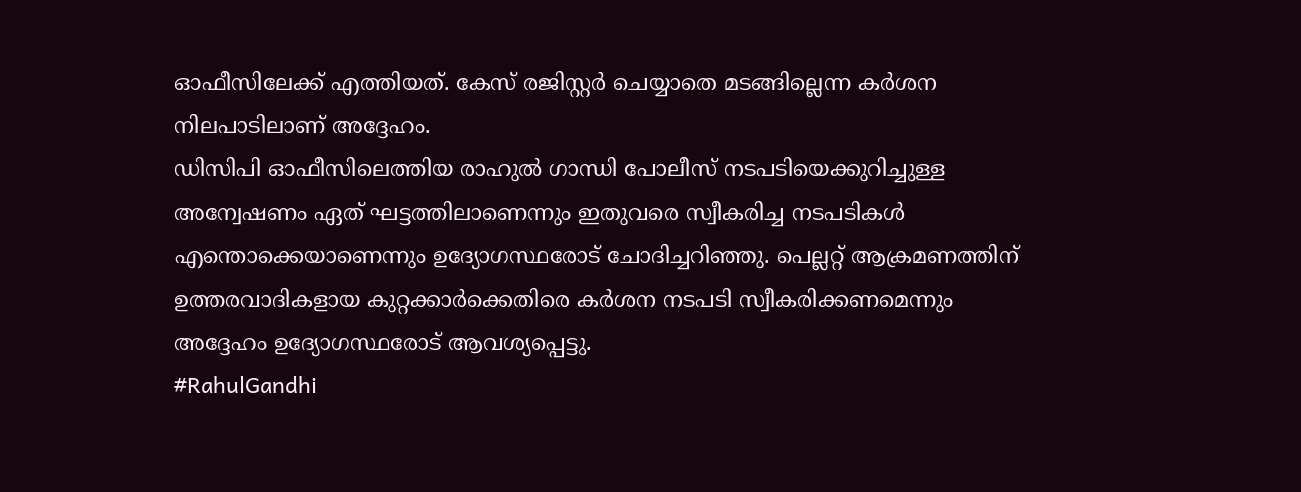ഓഫീസിലേക്ക് എത്തിയത്. കേസ് രജിസ്റ്റർ ചെയ്യാതെ മടങ്ങില്ലെന്ന കർശന നിലപാടിലാണ് അദ്ദേഹം.
ഡിസിപി ഓഫീസിലെത്തിയ രാഹുൽ ഗാന്ധി പോലീസ് നടപടിയെക്കുറിച്ചുള്ള അന്വേഷണം ഏത് ഘട്ടത്തിലാണെന്നും ഇതുവരെ സ്വീകരിച്ച നടപടികൾ എന്തൊക്കെയാണെന്നും ഉദ്യോഗസ്ഥരോട് ചോദിച്ചറിഞ്ഞു. പെല്ലറ്റ് ആക്രമണത്തിന് ഉത്തരവാദികളായ കുറ്റക്കാർക്കെതിരെ കർശന നടപടി സ്വീകരിക്കണമെന്നും അദ്ദേഹം ഉദ്യോഗസ്ഥരോട് ആവശ്യപ്പെട്ടു.
#RahulGandhi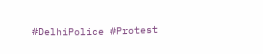#DelhiPolice #Protest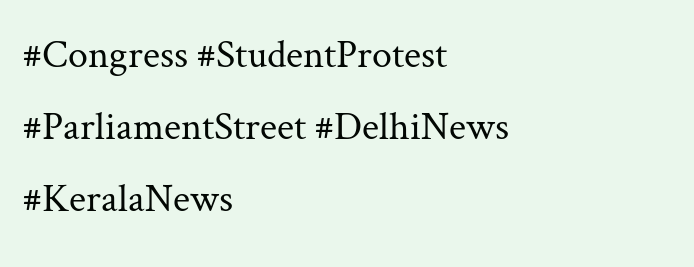#Congress #StudentProtest #ParliamentStreet #DelhiNews #KeralaNews